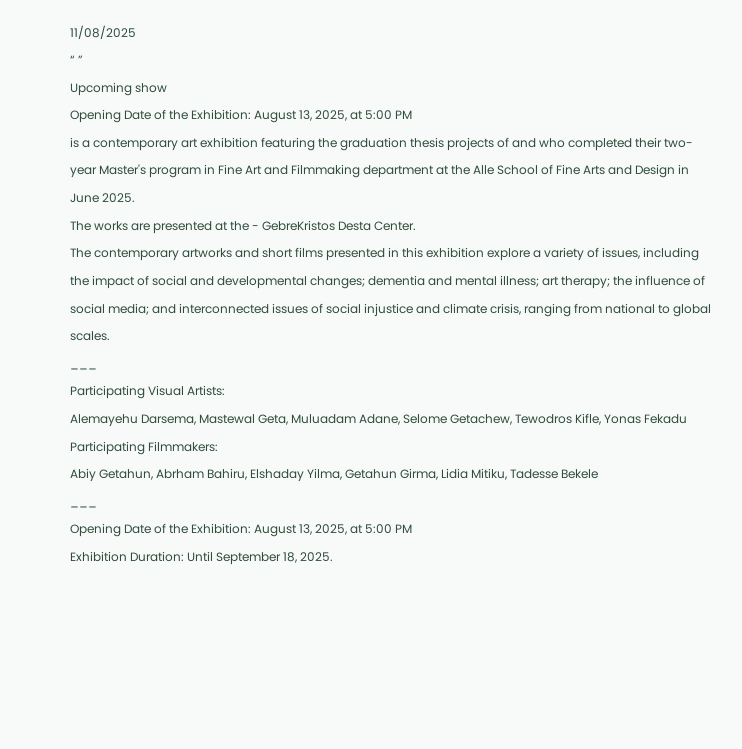11/08/2025
“ ”
Upcoming show
Opening Date of the Exhibition: August 13, 2025, at 5:00 PM
is a contemporary art exhibition featuring the graduation thesis projects of and who completed their two-year Master's program in Fine Art and Filmmaking department at the Alle School of Fine Arts and Design in June 2025.
The works are presented at the - GebreKristos Desta Center.
The contemporary artworks and short films presented in this exhibition explore a variety of issues, including the impact of social and developmental changes; dementia and mental illness; art therapy; the influence of social media; and interconnected issues of social injustice and climate crisis, ranging from national to global scales.
___
Participating Visual Artists:
Alemayehu Darsema, Mastewal Geta, Muluadam Adane, Selome Getachew, Tewodros Kifle, Yonas Fekadu
Participating Filmmakers:
Abiy Getahun, Abrham Bahiru, Elshaday Yilma, Getahun Girma, Lidia Mitiku, Tadesse Bekele
___
Opening Date of the Exhibition: August 13, 2025, at 5:00 PM
Exhibition Duration: Until September 18, 2025.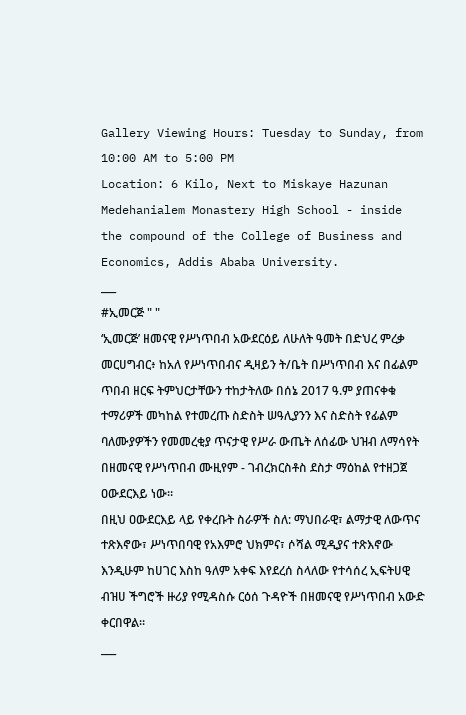Gallery Viewing Hours: Tuesday to Sunday, from 10:00 AM to 5:00 PM
Location: 6 Kilo, Next to Miskaye Hazunan Medehanialem Monastery High School - inside the compound of the College of Business and Economics, Addis Ababa University.
___
#ኢመርጅ " "
‘ኢመርጅ’ ዘመናዊ የሥነጥበብ አውደርዕይ ለሁለት ዓመት በድህረ ምረቃ መርሀግብር፥ ከአለ የሥነጥበብና ዲዛይን ት/ቤት በሥነጥበብ እና በፊልም ጥበብ ዘርፍ ትምህርታቸውን ተከታትለው በሰኔ 2017 ዓ.ም ያጠናቀቁ ተማሪዎች መካከል የተመረጡ ስድስት ሠዓሊያንን እና ስድስት የፊልም ባለሙያዎችን የመመረቂያ ጥናታዊ የሥራ ውጤት ለሰፊው ህዝብ ለማሳየት በዘመናዊ የሥነጥበብ ሙዚየም - ገብረክርስቶስ ደስታ ማዕከል የተዘጋጀ ዐውደርእይ ነው።
በዚህ ዐውደርእይ ላይ የቀረቡት ስራዎች ስለ: ማህበራዊ፣ ልማታዊ ለውጥና ተጽእኖው፣ ሥነጥበባዊ የአእምሮ ህክምና፣ ሶሻል ሚዲያና ተጽእኖው እንዲሁም ከሀገር እስከ ዓለም አቀፍ እየደረሰ ስላለው የተሳሰረ ኢፍትሀዊ ብዝሀ ችግሮች ዙሪያ የሚዳስሱ ርዕሰ ጉዳዮች በዘመናዊ የሥነጥበብ አውድ ቀርበዋል።
___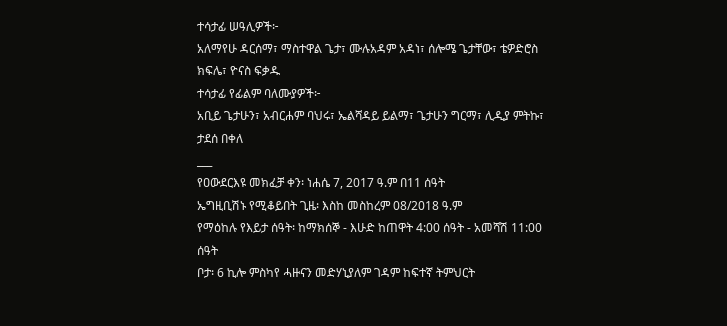ተሳታፊ ሠዓሊዎች፦
አለማየሁ ዳርሰማ፣ ማስተዋል ጌታ፣ ሙሉአዳም አዳነ፣ ሰሎሜ ጌታቸው፣ ቴዎድሮስ ክፍሌ፣ ዮናስ ፍቃዱ
ተሳታፊ የፊልም ባለሙያዎች፦
አቢይ ጌታሁን፣ አብርሐም ባህሩ፣ ኤልሻዳይ ይልማ፣ ጌታሁን ግርማ፣ ሊዲያ ምትኩ፣ ታደሰ በቀለ
___
የዐውደርእዩ መክፈቻ ቀን፡ ነሐሴ 7, 2017 ዓ.ም በ11 ሰዓት
ኤግዚቢሽኑ የሚቆይበት ጊዜ፡ እስከ መስከረም 08/2018 ዓ.ም
የማዕከሉ የእይታ ሰዓት፡ ከማክሰኞ - እሁድ ከጠዋት 4:00 ሰዓት - አመሻሽ 11:00 ሰዓት
ቦታ፡ 6 ኪሎ ምስካየ ሓዙናን መድሃኒያለም ገዳም ከፍተኛ ትምህርት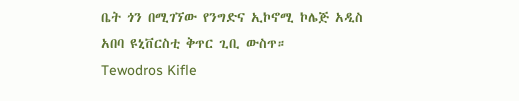ቤት ጎን በሚገኘው የንግድና ኢኮኖሚ ኮሌጅ አዲስ አበባ ዩኒቨርስቲ ቅጥር ጊቢ ውስጥ።
Tewodros Kifle